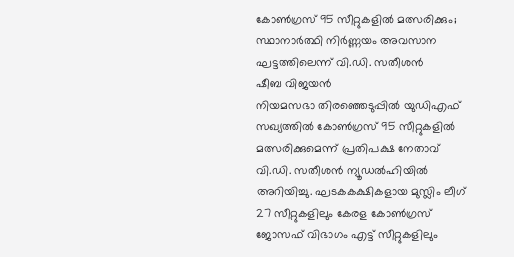കോൺഗ്രസ് 95 സീറ്റുകളിൽ മത്സരിക്കും; സ്ഥാനാർത്ഥി നിർണ്ണയം അവസാന ഘട്ടത്തിലെന്ന് വി.ഡി. സതീശൻ
ഷീബ വിജയൻ
നിയമസഭാ തിരഞ്ഞെടുപ്പിൽ യുഡിഎഫ് സഖ്യത്തിൽ കോൺഗ്രസ് 95 സീറ്റുകളിൽ മത്സരിക്കുമെന്ന് പ്രതിപക്ഷ നേതാവ് വി.ഡി. സതീശൻ ന്യൂഡൽഹിയിൽ അറിയിച്ചു. ഘടകകക്ഷികളായ മുസ്ലിം ലീഗ് 27 സീറ്റുകളിലും കേരള കോൺഗ്രസ് ജോസഫ് വിഭാഗം എട്ട് സീറ്റുകളിലും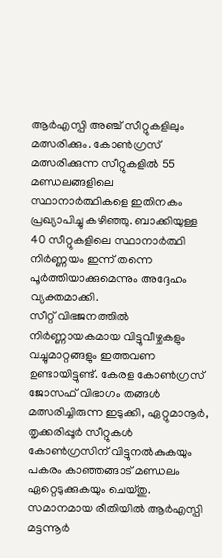ആർഎസ്പി അഞ്ച് സീറ്റുകളിലും മത്സരിക്കും. കോൺഗ്രസ് മത്സരിക്കുന്ന സീറ്റുകളിൽ 55 മണ്ഡലങ്ങളിലെ സ്ഥാനാർത്ഥികളെ ഇതിനകം പ്രഖ്യാപിച്ചു കഴിഞ്ഞു. ബാക്കിയുള്ള 40 സീറ്റുകളിലെ സ്ഥാനാർത്ഥി നിർണ്ണയം ഇന്ന് തന്നെ പൂർത്തിയാക്കുമെന്നും അദ്ദേഹം വ്യക്തമാക്കി.
സീറ്റ് വിഭജനത്തിൽ നിർണ്ണായകമായ വിട്ടുവീഴ്ചകളും വച്ചുമാറ്റങ്ങളും ഇത്തവണ ഉണ്ടായിട്ടുണ്ട്. കേരള കോൺഗ്രസ് ജോസഫ് വിഭാഗം തങ്ങൾ മത്സരിച്ചിരുന്ന ഇടുക്കി, ഏറ്റുമാനൂർ, തൃക്കരിപ്പൂർ സീറ്റുകൾ കോൺഗ്രസിന് വിട്ടുനൽകുകയും പകരം കാഞ്ഞങ്ങാട് മണ്ഡലം ഏറ്റെടുക്കുകയും ചെയ്തു. സമാനമായ രീതിയിൽ ആർഎസ്പി മട്ടന്നൂർ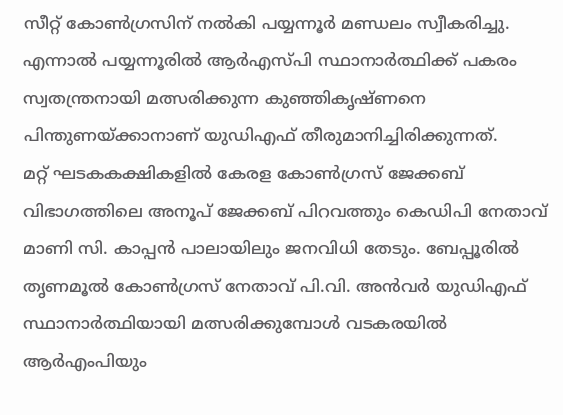സീറ്റ് കോൺഗ്രസിന് നൽകി പയ്യന്നൂർ മണ്ഡലം സ്വീകരിച്ചു. എന്നാൽ പയ്യന്നൂരിൽ ആർഎസ്പി സ്ഥാനാർത്ഥിക്ക് പകരം സ്വതന്ത്രനായി മത്സരിക്കുന്ന കുഞ്ഞികൃഷ്ണനെ പിന്തുണയ്ക്കാനാണ് യുഡിഎഫ് തീരുമാനിച്ചിരിക്കുന്നത്.
മറ്റ് ഘടകകക്ഷികളിൽ കേരള കോൺഗ്രസ് ജേക്കബ് വിഭാഗത്തിലെ അനൂപ് ജേക്കബ് പിറവത്തും കെഡിപി നേതാവ് മാണി സി. കാപ്പൻ പാലായിലും ജനവിധി തേടും. ബേപ്പൂരിൽ തൃണമൂൽ കോൺഗ്രസ് നേതാവ് പി.വി. അൻവർ യുഡിഎഫ് സ്ഥാനാർത്ഥിയായി മത്സരിക്കുമ്പോൾ വടകരയിൽ ആർഎംപിയും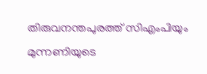തിരുവനന്തപുരത്ത് സിഎംപിയും മുന്നണിയുടെ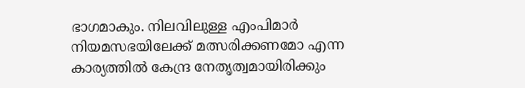ഭാഗമാകും. നിലവിലുള്ള എംപിമാർ നിയമസഭയിലേക്ക് മത്സരിക്കണമോ എന്ന കാര്യത്തിൽ കേന്ദ്ര നേതൃത്വമായിരിക്കും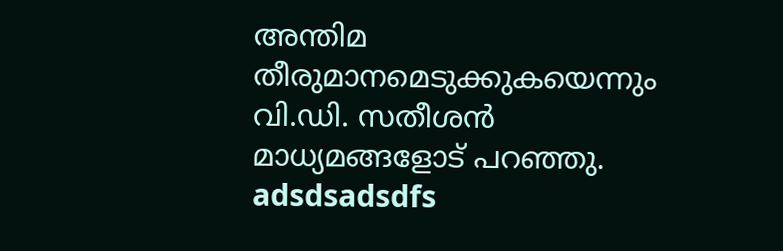അന്തിമ തീരുമാനമെടുക്കുകയെന്നും വി.ഡി. സതീശൻ മാധ്യമങ്ങളോട് പറഞ്ഞു.
adsdsadsdfs